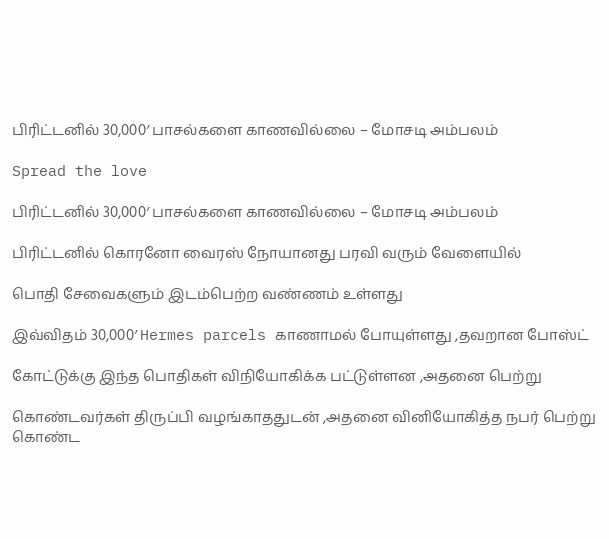பிரிட்டனில் 30,000′ பாசல்களை காணவில்லை – மோசடி அம்பலம்

Spread the love

பிரிட்டனில் 30,000′ பாசல்களை காணவில்லை – மோசடி அம்பலம்

பிரிட்டனில் கொரனோ வைரஸ் நோயானது பரவி வரும் வேளையில்

பொதி சேவைகளும் இடம்பெற்ற வண்ணம் உள்ளது

இவ்விதம் 30,000′ Hermes parcels காணாமல் போயுள்ளது ,தவறான போஸ்ட்

கோட்டுக்கு இந்த பொதிகள் விநியோகிக்க பட்டுள்ளன ,அதனை பெற்று

கொண்டவர்கள் திருப்பி வழங்காததுடன் ,அதனை வினியோகித்த நபர் பெற்று கொண்ட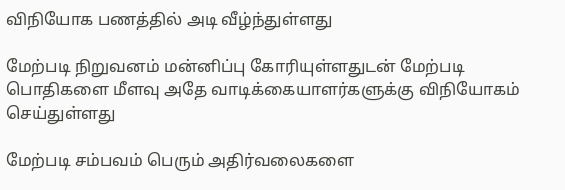விநியோக பணத்தில் அடி வீழ்ந்துள்ளது

மேற்படி நிறுவனம் மன்னிப்பு கோரியுள்ளதுடன் மேற்படி பொதிகளை மீளவு அதே வாடிக்கையாளர்களுக்கு விநியோகம் செய்துள்ளது

மேற்படி சம்பவம் பெரும் அதிர்வலைகளை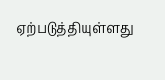ஏற்படுத்தியுள்ளது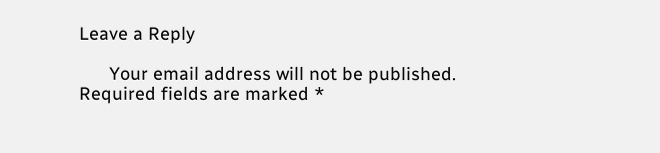Leave a Reply

      Your email address will not be published. Required fields are marked *